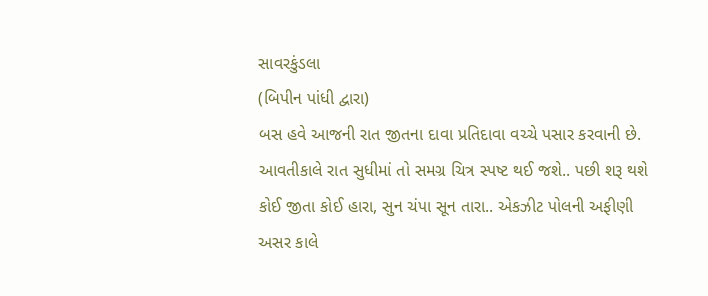સાવરકુંડલા
(બિપીન પાંધી દ્વારા)
બસ હવે આજની રાત જીતના દાવા પ્રતિદાવા વચ્ચે પસાર કરવાની છે. આવતીકાલે રાત સુધીમાં તો સમગ્ર ચિત્ર સ્પષ્ટ થઈ જશે.. પછી શરૂ થશે કોઈ જીતા કોઈ હારા, સુન ચંપા સૂન તારા.. એકઝીટ પોલની અફીણી અસર કાલે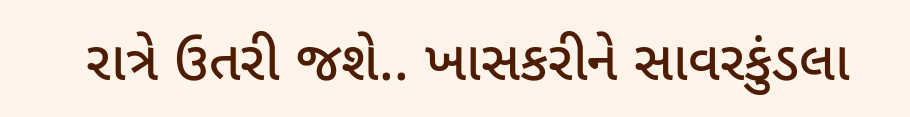રાત્રે ઉતરી જશે.. ખાસકરીને સાવરકુંડલા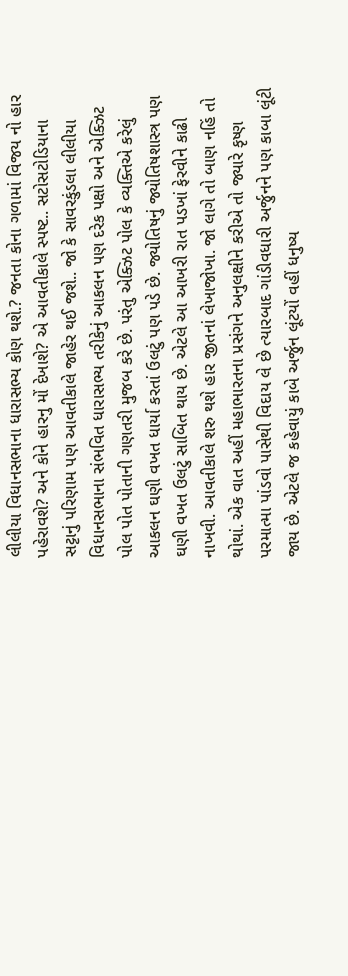લીલીયા વિધાનસભાના ધારાસભ્ય કોણ થશે.? જનતા કોના ગળામાં વિજય નો હાર પહેરાવશે? અને કોને હારનુ મોં દેખાશે? એ આવતીકાલે સ્પષ્ટ.. સટોસટોડિયાના સટ્ટાનું પરિણામ પણ આવતીકાલે જાહેર થઈ જશે.. જો કે સાવરકુંડલા લીલીયા વિધાનસભાના સંભવિત ધારાસભ્ય તરીકેનું આકલન પણ દરેક પક્ષો અને એક્ઝિટ પોલ પોત પોતાની ગણતરી મુજબ કરે છે. પરંતુ એક્ઝિટ પોલ કે વ્યક્તિએ કરેલું આકલન ઘણી વખત ધાર્યા કરતાં ઉલટું પણ પડે છે. જ્યોતિષનું જ્યોતિષશાસ્ત્ર પણ ઘણી વખત ઉલટું સાબિત થાય છે. એટલે આ આખરી રાત પડખાં ફેરવીને કાઢી નાખવી. આવતીકાલે શરુ થશે હાર જીતનાં લેખાજોખા. જો લાગે તો બાણ નહિં તો થોથાં. એક વાત અહીં મહાભારતના પ્રસંગને અનુલક્ષીને કરીએ તો જ્યારે કૃષ્ણ પરમાત્મા પાંડવો પાસેથી વિદાય લે છે ત્યારબાદ ગાંડીવધારી અર્જુનને પણ કાબા લૂંટી જાય છે. એટલે જ કહેવાયું કાબે અર્જુન લૂંટયોં વહીં ધનુષ્ય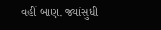વહીં બાણ. જ્યાંસુધી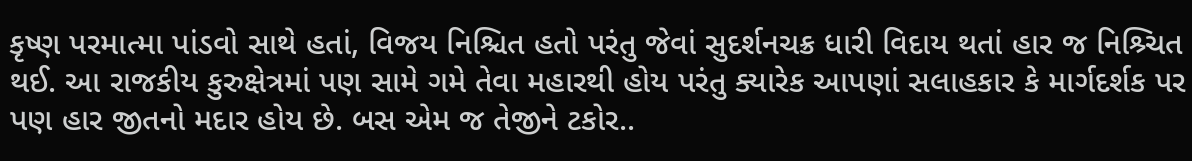કૃષ્ણ પરમાત્મા પાંડવો સાથે હતાં, વિજય નિશ્ચિત હતો પરંતુ જેવાં સુદર્શનચક્ર ધારી વિદાય થતાં હાર જ નિશ્ર્ચિત થઈ. આ રાજકીય કુરુક્ષેત્રમાં પણ સામે ગમે તેવા મહારથી હોય પરંતુ ક્યારેક આપણાં સલાહકાર કે માર્ગદર્શક પર પણ હાર જીતનો મદાર હોય છે. બસ એમ જ તેજીને ટકોર..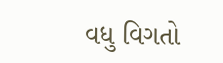વધુ વિગતો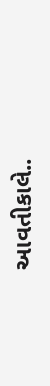આવતીકાલે..